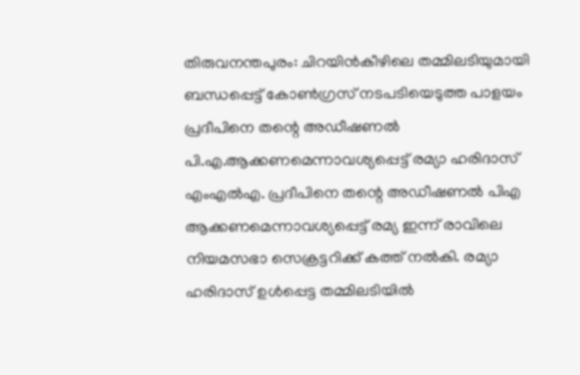തിരുവനന്തപുരം: ചിറയിൻകീഴിലെ തമ്മിലടിയുമായി ബന്ധപ്പെട്ട് കോൺഗ്രസ് നടപടിയെടുത്ത പാളയം പ്രദീപിനെ തന്റെ അഡീഷണൽ പി.എ.ആക്കണമെന്നാവശ്യപ്പെട്ട് രമ്യാ ഹരിദാസ് എംഎൽഎ. പ്രദീപിനെ തന്റെ അഡീഷണൽ പിഎ ആക്കണമെന്നാവശ്യപ്പെട്ട് രമ്യ ഇന്ന് രാവിലെ നിയമസഭാ സെക്രട്ടറിക്ക് കത്ത് നൽകി. രമ്യാ ഹരിദാസ് ഉൾപ്പെട്ട തമ്മിലടിയിൽ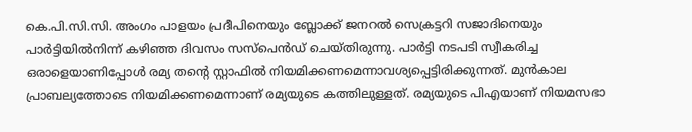കെ.പി.സി.സി. അംഗം പാളയം പ്രദീപിനെയും ബ്ലോക്ക് ജനറൽ സെക്രട്ടറി സജാദിനെയും പാർട്ടിയിൽനിന്ന് കഴിഞ്ഞ ദിവസം സസ്പെൻഡ് ചെയ്തിരുന്നു. പാർട്ടി നടപടി സ്വീകരിച്ച ഒരാളെയാണിപ്പോൾ രമ്യ തന്റെ സ്റ്റാഫിൽ നിയമിക്കണമെന്നാവശ്യപ്പെട്ടിരിക്കുന്നത്. മുൻകാല പ്രാബല്യത്തോടെ നിയമിക്കണമെന്നാണ് രമ്യയുടെ കത്തിലുള്ളത്. രമ്യയുടെ പിഎയാണ് നിയമസഭാ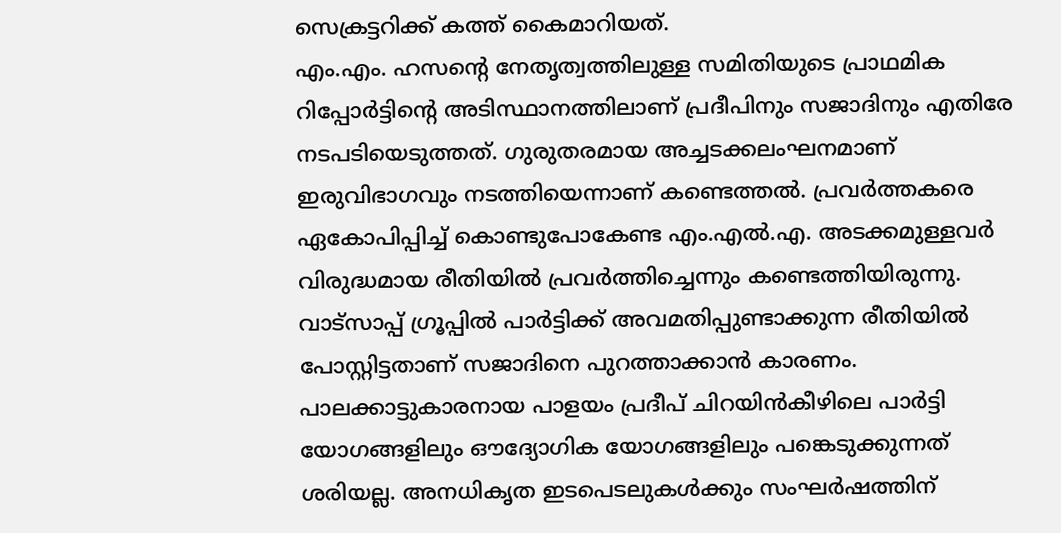സെക്രട്ടറിക്ക് കത്ത് കൈമാറിയത്.
എം.എം. ഹസന്റെ നേതൃത്വത്തിലുള്ള സമിതിയുടെ പ്രാഥമിക റിപ്പോർട്ടിന്റെ അടിസ്ഥാനത്തിലാണ് പ്രദീപിനും സജാദിനും എതിരേ നടപടിയെടുത്തത്. ഗുരുതരമായ അച്ചടക്കലംഘനമാണ് ഇരുവിഭാഗവും നടത്തിയെന്നാണ് കണ്ടെത്തൽ. പ്രവർത്തകരെ ഏകോപിപ്പിച്ച് കൊണ്ടുപോകേണ്ട എം.എൽ.എ. അടക്കമുള്ളവർ വിരുദ്ധമായ രീതിയിൽ പ്രവർത്തിച്ചെന്നും കണ്ടെത്തിയിരുന്നു.
വാട്സാപ്പ് ഗ്രൂപ്പിൽ പാർട്ടിക്ക് അവമതിപ്പുണ്ടാക്കുന്ന രീതിയിൽ പോസ്റ്റിട്ടതാണ് സജാദിനെ പുറത്താക്കാൻ കാരണം. പാലക്കാട്ടുകാരനായ പാളയം പ്രദീപ് ചിറയിൻകീഴിലെ പാർട്ടി യോഗങ്ങളിലും ഔദ്യോഗിക യോഗങ്ങളിലും പങ്കെടുക്കുന്നത് ശരിയല്ല. അനധികൃത ഇടപെടലുകൾക്കും സംഘർഷത്തിന്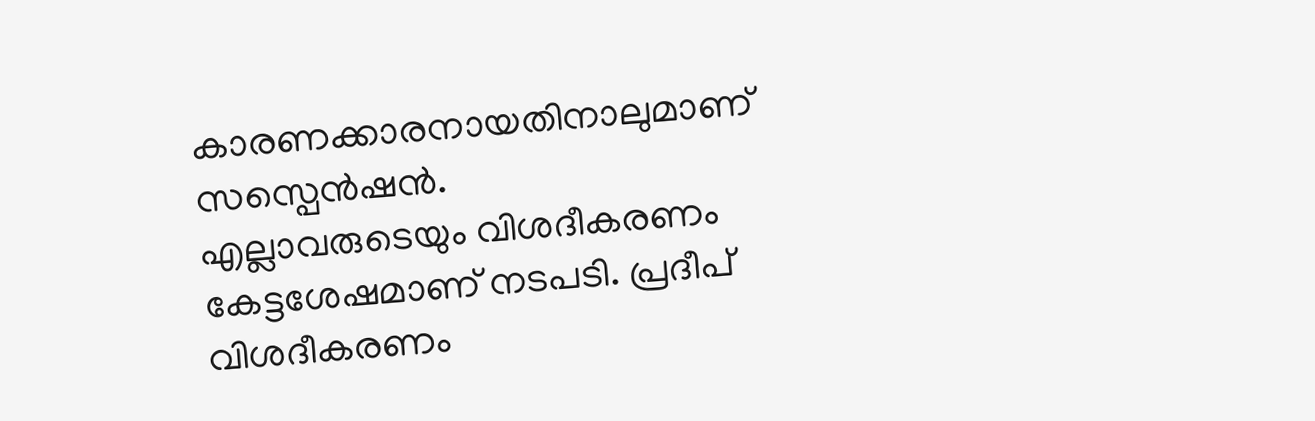കാരണക്കാരനായതിനാലുമാണ് സസ്പെൻഷൻ.
എല്ലാവരുടെയും വിശദീകരണം കേട്ടശേഷമാണ് നടപടി. പ്രദീപ് വിശദീകരണം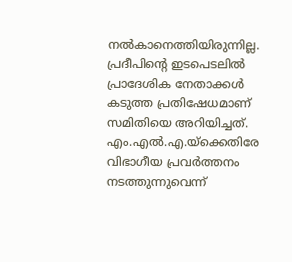നൽകാനെത്തിയിരുന്നില്ല. പ്രദീപിന്റെ ഇടപെടലിൽ പ്രാദേശിക നേതാക്കൾ കടുത്ത പ്രതിഷേധമാണ് സമിതിയെ അറിയിച്ചത്. എം.എൽ.എ.യ്ക്കെതിരേ വിഭാഗീയ പ്രവർത്തനം നടത്തുന്നുവെന്ന്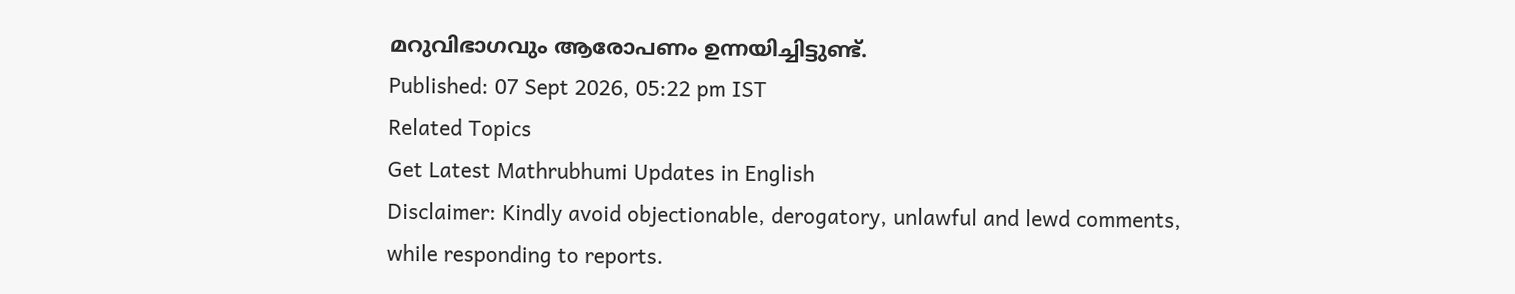മറുവിഭാഗവും ആരോപണം ഉന്നയിച്ചിട്ടുണ്ട്.
Published: 07 Sept 2026, 05:22 pm IST
Related Topics
Get Latest Mathrubhumi Updates in English
Disclaimer: Kindly avoid objectionable, derogatory, unlawful and lewd comments, while responding to reports.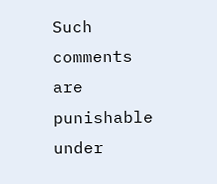Such comments are punishable under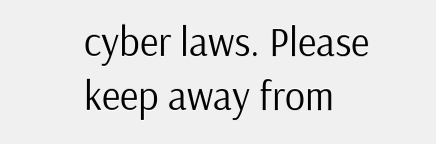cyber laws. Please keep away from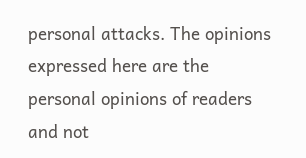personal attacks. The opinions expressed here are the personal opinions of readers and not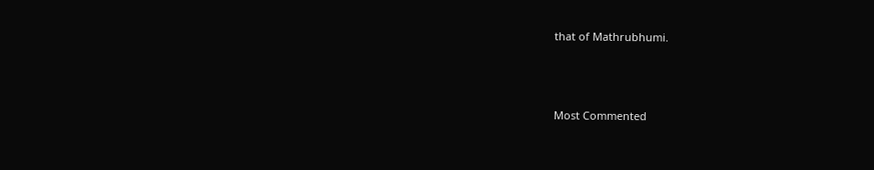that of Mathrubhumi.



Most Commented